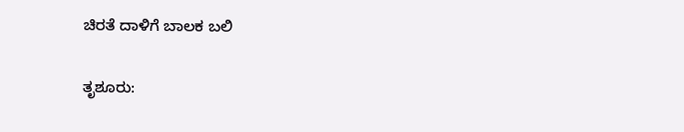ಚಿರತೆ ದಾಳಿಗೆ ಬಾಲಕ ಬಲಿ

ತೃಶೂರು: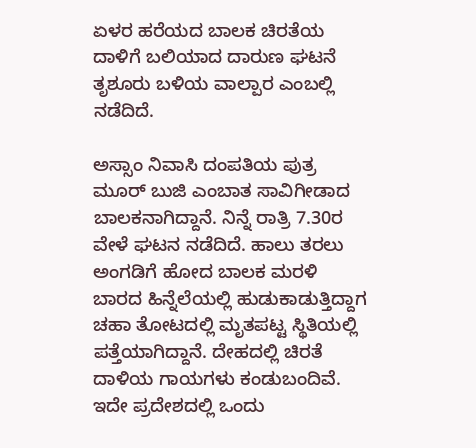ಏಳರ ಹರೆಯದ ಬಾಲಕ ಚಿರತೆಯ ದಾಳಿಗೆ ಬಲಿಯಾದ ದಾರುಣ ಘಟನೆ ತೃಶೂರು ಬಳಿಯ ವಾಲ್ಪಾರ ಎಂಬಲ್ಲಿ ನಡೆದಿದೆ.

ಅಸ್ಸಾಂ ನಿವಾಸಿ ದಂಪತಿಯ ಪುತ್ರ ಮೂರ್ ಬುಜಿ ಎಂಬಾತ ಸಾವಿಗೀಡಾದ ಬಾಲಕನಾಗಿದ್ದಾನೆ. ನಿನ್ನೆ ರಾತ್ರಿ 7.30ರ ವೇಳೆ ಘಟನ ನಡೆದಿದೆ. ಹಾಲು ತರಲು ಅಂಗಡಿಗೆ ಹೋದ ಬಾಲಕ ಮರಳಿ ಬಾರದ ಹಿನ್ನೆಲೆಯಲ್ಲಿ ಹುಡುಕಾಡುತ್ತಿದ್ದಾಗ ಚಹಾ ತೋಟದಲ್ಲಿ ಮೃತಪಟ್ಟ ಸ್ಥಿತಿಯಲ್ಲಿ ಪತ್ತೆಯಾಗಿದ್ದಾನೆ. ದೇಹದಲ್ಲಿ ಚಿರತೆ ದಾಳಿಯ ಗಾಯಗಳು ಕಂಡುಬಂದಿವೆ. ಇದೇ ಪ್ರದೇಶದಲ್ಲಿ ಒಂದು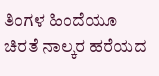ತಿಂಗಳ ಹಿಂದೆಯೂ ಚಿರತೆ ನಾಲ್ಕರ ಹರೆಯದ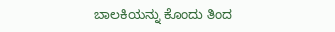ಬಾಲಕಿಯನ್ನು ಕೊಂದು ತಿಂದ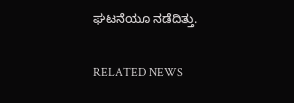ಘಟನೆಯೂ ನಡೆದಿತ್ತು.

RELATED NEWS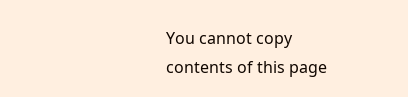You cannot copy contents of this page